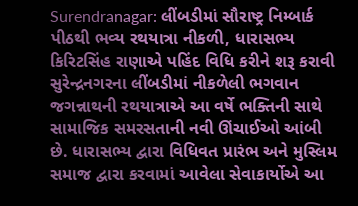Surendranagar: લીંબડીમાં સૌરાષ્ટ્ર નિમ્બાર્ક પીઠથી ભવ્ય રથયાત્રા નીકળી, ધારાસભ્ય કિરિટસિંહ રાણાએ પહિંદ વિધિ કરીને શરૂ કરાવી
સુરેન્દ્રનગરના લીંબડીમાં નીકળેલી ભગવાન જગન્નાથની રથયાત્રાએ આ વર્ષે ભક્તિની સાથે સામાજિક સમરસતાની નવી ઊંચાઈઓ આંબી છે. ધારાસભ્ય દ્વારા વિધિવત પ્રારંભ અને મુસ્લિમ સમાજ દ્વારા કરવામાં આવેલા સેવાકાર્યોએ આ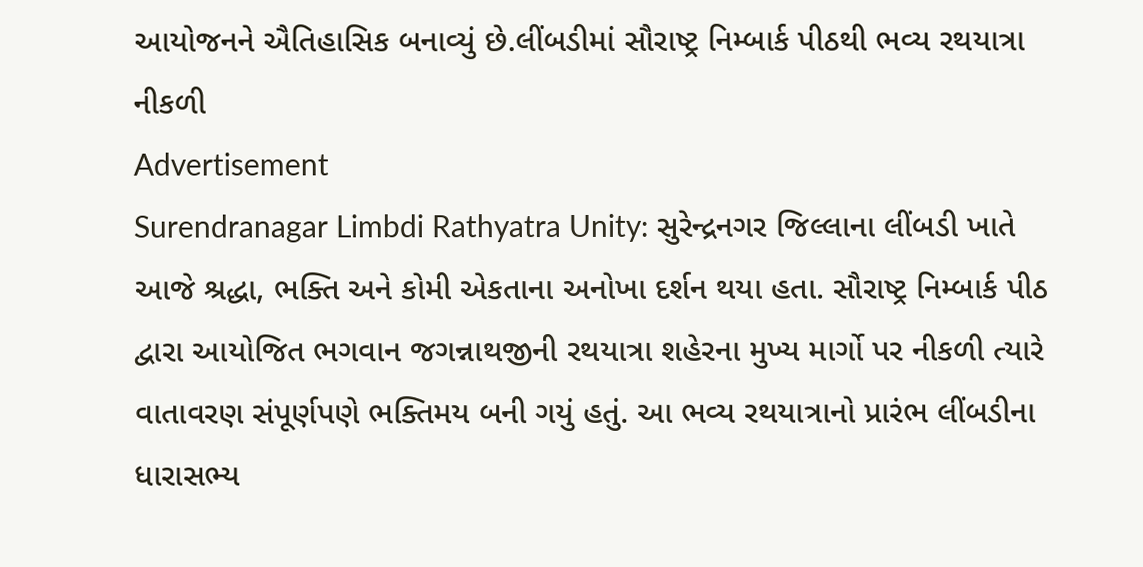આયોજનને ઐતિહાસિક બનાવ્યું છે.લીંબડીમાં સૌરાષ્ટ્ર નિમ્બાર્ક પીઠથી ભવ્ય રથયાત્રા નીકળી
Advertisement
Surendranagar Limbdi Rathyatra Unity: સુરેન્દ્રનગર જિલ્લાના લીંબડી ખાતે આજે શ્રદ્ધા, ભક્તિ અને કોમી એકતાના અનોખા દર્શન થયા હતા. સૌરાષ્ટ્ર નિમ્બાર્ક પીઠ દ્વારા આયોજિત ભગવાન જગન્નાથજીની રથયાત્રા શહેરના મુખ્ય માર્ગો પર નીકળી ત્યારે વાતાવરણ સંપૂર્ણપણે ભક્તિમય બની ગયું હતું. આ ભવ્ય રથયાત્રાનો પ્રારંભ લીંબડીના ધારાસભ્ય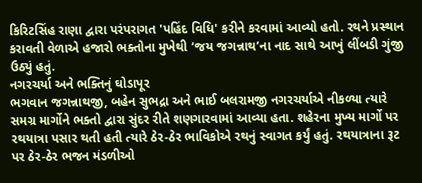કિરિટસિંહ રાણા દ્વારા પરંપરાગત 'પહિંદ વિધિ' કરીને કરવામાં આવ્યો હતો. રથને પ્રસ્થાન કરાવતી વેળાએ હજારો ભક્તોના મુખેથી ‘જય જગન્નાથ’ના નાદ સાથે આખું લીંબડી ગુંજી ઉઠ્યું હતું.
નગરચર્યા અને ભક્તિનું ઘોડાપૂર
ભગવાન જગન્નાથજી, બહેન સુભદ્રા અને ભાઈ બલરામજી નગરચર્યાએ નીકળ્યા ત્યારે સમગ્ર માર્ગોને ભક્તો દ્વારા સુંદર રીતે શણગારવામાં આવ્યા હતા. શહેરના મુખ્ય માર્ગો પર રથયાત્રા પસાર થતી હતી ત્યારે ઠેર-ઠેર ભાવિકોએ રથનું સ્વાગત કર્યું હતું. રથયાત્રાના રૂટ પર ઠેર-ઠેર ભજન મંડળીઓ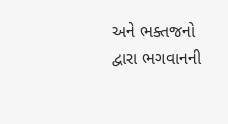અને ભક્તજનો દ્વારા ભગવાનની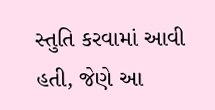સ્તુતિ કરવામાં આવી હતી, જેણે આ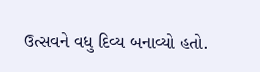ઉત્સવને વધુ દિવ્ય બનાવ્યો હતો.